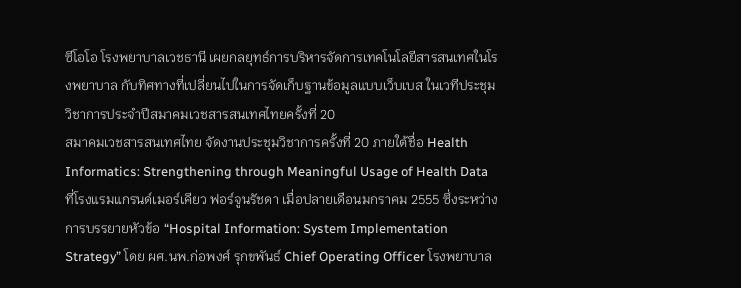ซีโอโอ โรงพยาบาลเวชธานี เผยกลยุทธ์การบริหารจัดการเทคโนโลยีสารสนเทศในโรงพยาบาล กับทิศทางที่เปลี่ยนไปในการจัดเก็บฐานข้อมูลแบบเว็บเบส ในเวทีประชุมวิชาการประจำปีสมาคมเวชสารสนเทศไทยครั้งที่ 20
สมาคมเวชสารสนเทศไทย จัดงานประชุมวิชาการครั้งที่ 20 ภายใต้ชื่อ Health Informatics: Strengthening through Meaningful Usage of Health Data ที่โรงแรมแกรนด์เมอร์เคียว ฟอร์จูนรัชดา เมื่อปลายเดือนมกราคม 2555 ซึ่งระหว่างการบรรยายหัวข้อ “Hospital Information: System Implementation Strategy” โดย ผศ.นพ.ก่อพงศ์ รุกขพันธ์ Chief Operating Officer โรงพยาบาล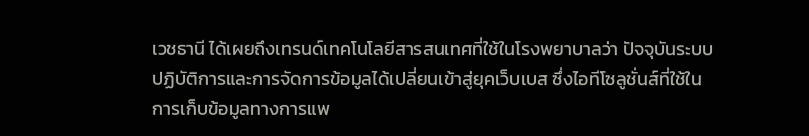เวชธานี ได้เผยถึงเทรนด์เทคโนโลยีสารสนเทศที่ใช้ในโรงพยาบาลว่า ปัจจุบันระบบปฏิบัติการและการจัดการข้อมูลได้เปลี่ยนเข้าสู่ยุคเว็บเบส ซึ่งไอทีโซลูชั่นส์ที่ใช้ในการเก็บข้อมูลทางการแพ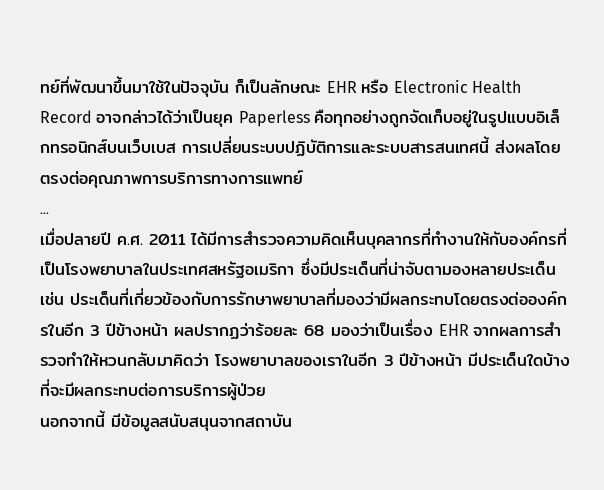ทย์ที่พัฒนาขึ้นมาใช้ในปัจจุบัน ก็เป็นลักษณะ EHR หรือ Electronic Health Record อาจกล่าวได้ว่าเป็นยุค Paperless คือทุกอย่างถูกจัดเก็บอยู่ในรูปแบบอิเล็กทรอนิกส์บนเว็บเบส การเปลี่ยนระบบปฏิบัติการและระบบสารสนเทศนี้ ส่งผลโดยตรงต่อคุณภาพการบริการทางการแพทย์
...
เมื่อปลายปี ค.ศ. 2011 ได้มีการสำรวจความคิดเห็นบุคลากรที่ทำงานให้กับองค์กรที่เป็นโรงพยาบาลในประเทศสหรัฐอเมริกา ซึ่งมีประเด็นที่น่าจับตามองหลายประเด็น เช่น ประเด็นที่เกี่ยวข้องกับการรักษาพยาบาลที่มองว่ามีผลกระทบโดยตรงต่อองค์กรในอีก 3 ปีข้างหน้า ผลปรากฏว่าร้อยละ 68 มองว่าเป็นเรื่อง EHR จากผลการสำรวจทำให้หวนกลับมาคิดว่า โรงพยาบาลของเราในอีก 3 ปีข้างหน้า มีประเด็นใดบ้างที่จะมีผลกระทบต่อการบริการผู้ป่วย
นอกจากนี้ มีข้อมูลสนับสนุนจากสถาบัน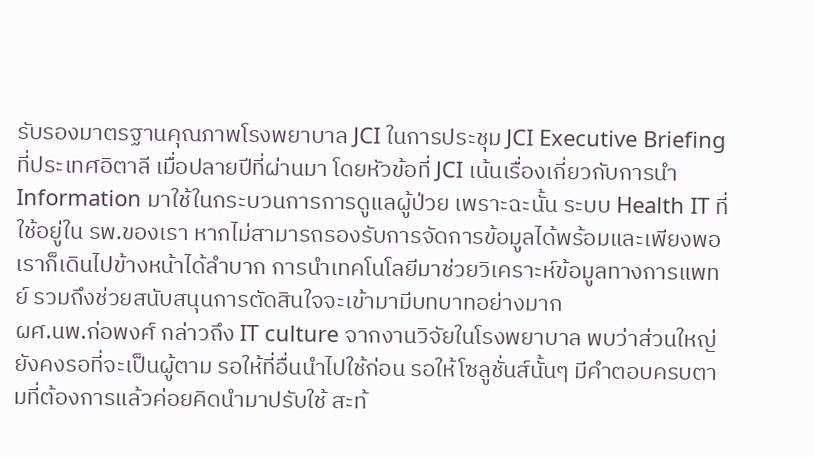รับรองมาตรฐานคุณภาพโรงพยาบาล JCI ในการประชุม JCI Executive Briefing ที่ประเทศอิตาลี เมื่อปลายปีที่ผ่านมา โดยหัวข้อที่ JCI เน้นเรื่องเกี่ยวกับการนำ Information มาใช้ในกระบวนการการดูแลผู้ป่วย เพราะฉะนั้น ระบบ Health IT ที่ใช้อยู่ใน รพ.ของเรา หากไม่สามารถรองรับการจัดการข้อมูลได้พร้อมและเพียงพอ เราก็เดินไปข้างหน้าได้ลำบาก การนำเทคโนโลยีมาช่วยวิเคราะห์ข้อมูลทางการแพทย์ รวมถึงช่วยสนับสนุนการตัดสินใจจะเข้ามามีบทบาทอย่างมาก
ผศ.นพ.ก่อพงศ์ กล่าวถึง IT culture จากงานวิจัยในโรงพยาบาล พบว่าส่วนใหญ่ยังคงรอที่จะเป็นผู้ตาม รอให้ที่อื่นนำไปใช้ก่อน รอให้โซลูชั่นส์นั้นๆ มีคำตอบครบตามที่ต้องการแล้วค่อยคิดนำมาปรับใช้ สะท้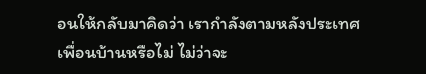อนให้กลับมาคิดว่า เรากำลังตามหลังประเทศเพื่อนบ้านหรือไม่ ไม่ว่าจะ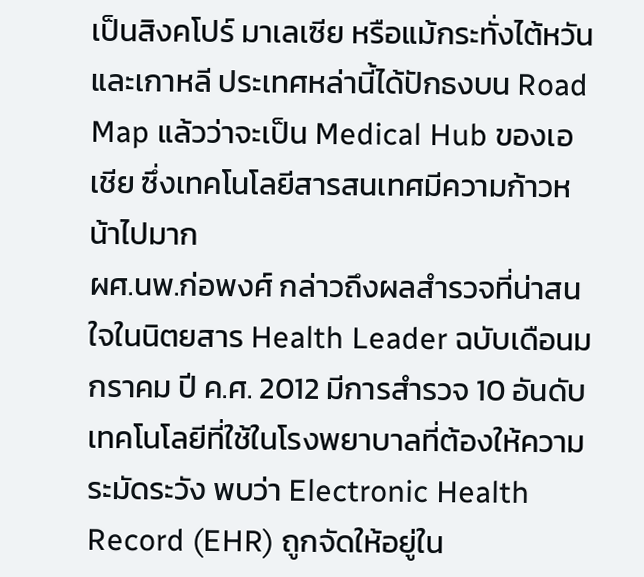เป็นสิงคโปร์ มาเลเซีย หรือแม้กระทั่งไต้หวันและเกาหลี ประเทศหล่านี้ได้ปักธงบน Road Map แล้วว่าจะเป็น Medical Hub ของเอเชีย ซึ่งเทคโนโลยีสารสนเทศมีความก้าวหน้าไปมาก
ผศ.นพ.ก่อพงศ์ กล่าวถึงผลสำรวจที่น่าสนใจในนิตยสาร Health Leader ฉบับเดือนมกราคม ปี ค.ศ. 2012 มีการสำรวจ 10 อันดับ เทคโนโลยีที่ใช้ในโรงพยาบาลที่ต้องให้ความระมัดระวัง พบว่า Electronic Health Record (EHR) ถูกจัดให้อยู่ใน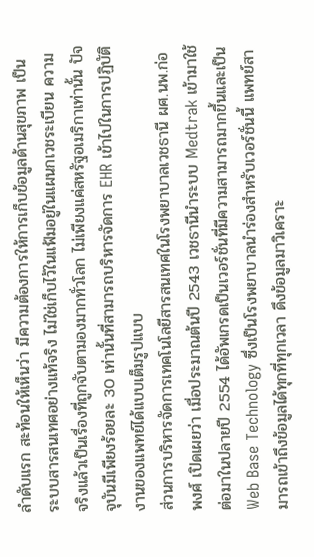ลำดับแรก สะท้อนให้เห็นว่า มีความต้องการให้การเก็บข้อมูลด้านสุขภาพ เป็นระบบสารสนเทศอย่างแท้จริง ไม่ใช่เก็บไว้ในแฟ้มอยู่ในแผนกเวชระเบียน ความจริงแล้วเป็นเรื่องที่ถูกจับตามองมากทั่วโลก ไม่เพียงแค่สหรัฐอเมริกาเท่านั้น ปัจจุบันมีเพียงร้อยละ 30 เท่านั้นที่สามารถบริหารจัดการ EHR เข้าไปในการปฏิบัติงานของแพทย์ได้แบบเต็มรูปแบบ
ส่วนการบริหารจัดการเทคโนโลยีสารสนเทศในโรงพยาบาลเวชธานี ผศ.นพ.ก่อพงศ์ เปิดเผยว่า เมื่อประมาณต้นปี 2543 เวชธานีนำระบบ Medtrak เข้ามาใช้ ต่อมาในปลายปี 2554 ได้อัพเกรดเป็นเวอร์ชั่นที่มีความสามารถมากขึ้นและเป็น Web Base Technology ซึ่งเป็นโรงพยาบาลนำร่องสำหรับเวอร์ชั่นนี้ แพทย์สามารถเข้าถึงข้อมูลได้ทุกที่ทุกเวลา ดึงข้อมูลมาวิเคราะ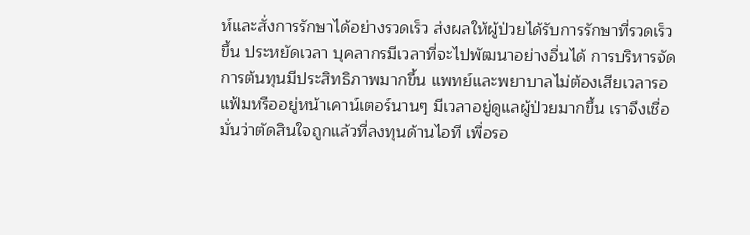ห์และสั่งการรักษาได้อย่างรวดเร็ว ส่งผลให้ผู้ป่วยได้รับการรักษาที่รวดเร็วขึ้น ประหยัดเวลา บุคลากรมีเวลาที่จะไปพัฒนาอย่างอื่นได้ การบริหารจัดการต้นทุนมีประสิทธิภาพมากขึ้น แพทย์และพยาบาลไม่ต้องเสียเวลารอแฟ้มหรืออยู่หน้าเคาน์เตอร์นานๆ มีเวลาอยู่ดูแลผู้ป่วยมากขึ้น เราจึงเชื่อมั่นว่าตัดสินใจถูกแล้วที่ลงทุนด้านไอที เพื่อรอ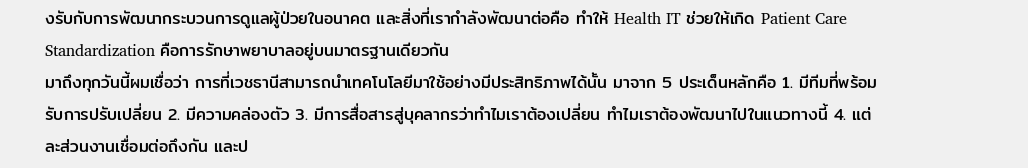งรับกับการพัฒนากระบวนการดูแลผู้ป่วยในอนาคต และสิ่งที่เรากำลังพัฒนาต่อคือ ทำให้ Health IT ช่วยให้เกิด Patient Care Standardization คือการรักษาพยาบาลอยู่บนมาตรฐานเดียวกัน
มาถึงทุกวันนี้ผมเชื่อว่า การที่เวชธานีสามารถนำเทคโนโลยีมาใช้อย่างมีประสิทธิภาพได้นั้น มาจาก 5 ประเด็นหลักคือ 1. มีทีมที่พร้อมรับการปรับเปลี่ยน 2. มีความคล่องตัว 3. มีการสื่อสารสู่บุคลากรว่าทำไมเราต้องเปลี่ยน ทำไมเราต้องพัฒนาไปในแนวทางนี้ 4. แต่ละส่วนงานเชื่อมต่อถึงกัน และป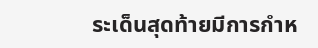ระเด็นสุดท้ายมีการกำห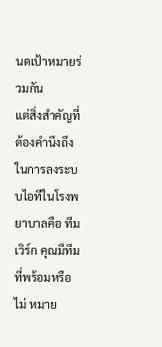นดเป้าหมายร่วมกัน
แต่สิ่งสำคัญที่ต้องคำนึงถึงในการลงระบบไอทีในโรงพยาบาลคือ ทีมเวิร์ก คุณมีทีมที่พร้อมหรือไม่ หมาย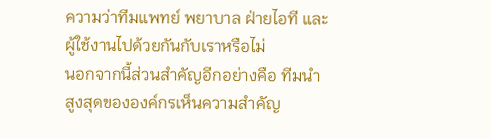ความว่าทีมแพทย์ พยาบาล ฝ่ายไอที และผู้ใช้งานไปด้วยกันกับเราหรือไม่
นอกจากนี้ส่วนสำคัญอีกอย่างคือ ทีมนำสูงสุดขององค์กรเห็นความสำคัญ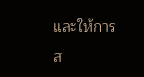และให้การส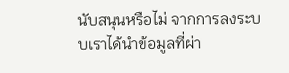นับสนุนหรือไม่ จากการลงระบบเราได้นำข้อมูลที่ผ่า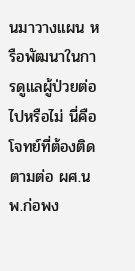นมาวางแผน หรือพัฒนาในการดูแลผู้ป่วยต่อไปหรือไม่ นี่คือโจทย์ที่ต้องติดตามต่อ ผศ.นพ.ก่อพง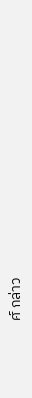ศ์ กล่าว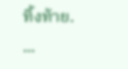ทิ้งท้าย.
...